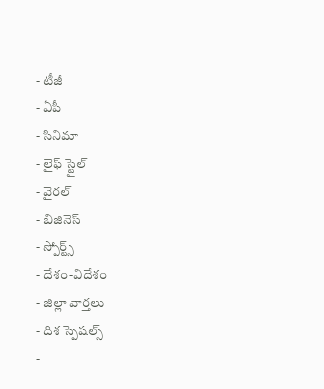- టీజీ
- ఏపీ
- సినిమా
- లైఫ్ స్టైల్
- వైరల్
- బిజినెస్
- స్పోర్ట్స్
- దేశం-విదేశం
- జిల్లా వార్తలు
- దిశ స్పెషల్స్
-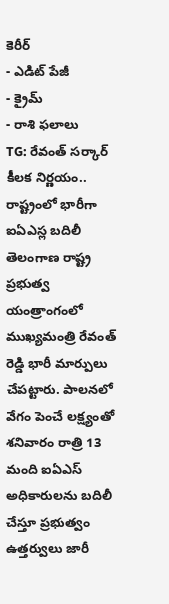కెరీర్
- ఎడిట్ పేజీ
- క్రైమ్
- రాశి ఫలాలు
TG: రేవంత్ సర్కార్ కీలక నిర్ణయం.. రాష్ట్రంలో భారీగా ఐఏఎస్ల బదిలీ
తెలంగాణ రాష్ట్ర ప్రభుత్వ యంత్రాంగంలో ముఖ్యమంత్రి రేవంత్ రెడ్డి భారీ మార్పులు చేపట్టారు. పాలనలో వేగం పెంచే లక్ష్యంతో శనివారం రాత్రి 13 మంది ఐఏఎస్ అధికారులను బదిలీ చేస్తూ ప్రభుత్వం ఉత్తర్వులు జారీ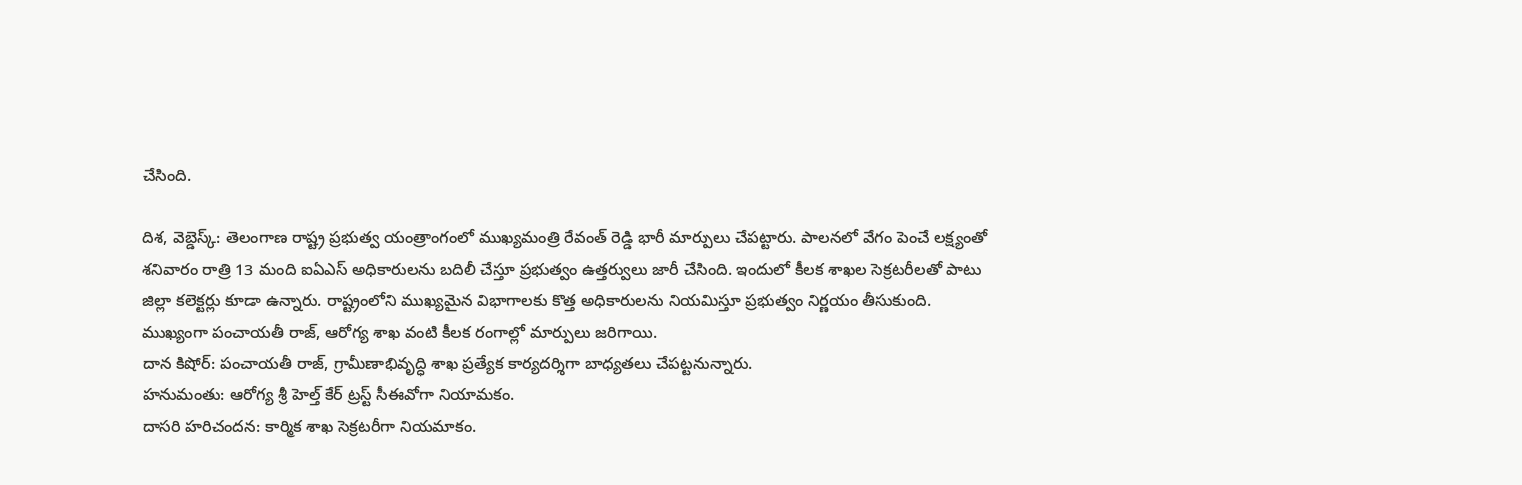చేసింది.

దిశ, వెబ్డెస్క్: తెలంగాణ రాష్ట్ర ప్రభుత్వ యంత్రాంగంలో ముఖ్యమంత్రి రేవంత్ రెడ్డి భారీ మార్పులు చేపట్టారు. పాలనలో వేగం పెంచే లక్ష్యంతో శనివారం రాత్రి 13 మంది ఐఏఎస్ అధికారులను బదిలీ చేస్తూ ప్రభుత్వం ఉత్తర్వులు జారీ చేసింది. ఇందులో కీలక శాఖల సెక్రటరీలతో పాటు జిల్లా కలెక్టర్లు కూడా ఉన్నారు. రాష్ట్రంలోని ముఖ్యమైన విభాగాలకు కొత్త అధికారులను నియమిస్తూ ప్రభుత్వం నిర్ణయం తీసుకుంది. ముఖ్యంగా పంచాయతీ రాజ్, ఆరోగ్య శాఖ వంటి కీలక రంగాల్లో మార్పులు జరిగాయి.
దాన కిషోర్: పంచాయతీ రాజ్, గ్రామీణాభివృద్ధి శాఖ ప్రత్యేక కార్యదర్శిగా బాధ్యతలు చేపట్టనున్నారు.
హనుమంతు: ఆరోగ్య శ్రీ హెల్త్ కేర్ ట్రస్ట్ సీఈవోగా నియామకం.
దాసరి హరిచందన: కార్మిక శాఖ సెక్రటరీగా నియమాకం.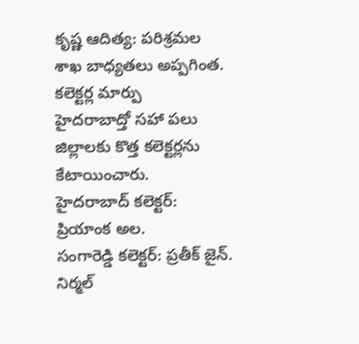కృష్ణ ఆదిత్య: పరిశ్రమల శాఖ బాధ్యతలు అప్పగింత.
కలెక్టర్ల మార్పు
హైదరాబాద్తో సహా పలు జిల్లాలకు కొత్త కలెక్టర్లను కేటాయించారు.
హైదరాబాద్ కలెక్టర్: ప్రియాంక అల.
సంగారెడ్డి కలెక్టర్: ప్రతీక్ జైన్.
నిర్మల్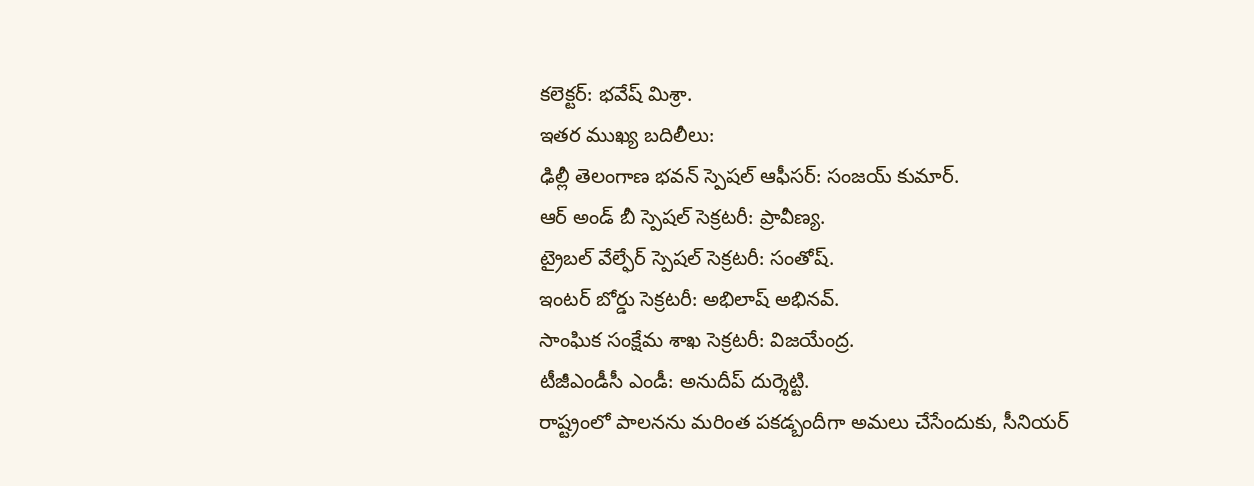కలెక్టర్: భవేష్ మిశ్రా.
ఇతర ముఖ్య బదిలీలు:
ఢిల్లీ తెలంగాణ భవన్ స్పెషల్ ఆఫీసర్: సంజయ్ కుమార్.
ఆర్ అండ్ బీ స్పెషల్ సెక్రటరీ: ప్రావీణ్య.
ట్రైబల్ వేల్ఫేర్ స్పెషల్ సెక్రటరీ: సంతోష్.
ఇంటర్ బోర్డు సెక్రటరీ: అభిలాష్ అభినవ్.
సాంఘిక సంక్షేమ శాఖ సెక్రటరీ: విజయేంద్ర.
టీజీఎండీసీ ఎండీ: అనుదీప్ దుర్శెట్టి.
రాష్ట్రంలో పాలనను మరింత పకడ్బందీగా అమలు చేసేందుకు, సీనియర్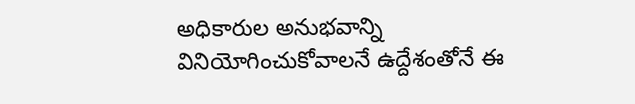అధికారుల అనుభవాన్ని వినియోగించుకోవాలనే ఉద్దేశంతోనే ఈ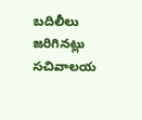బదిలీలు జరిగినట్లు సచివాలయ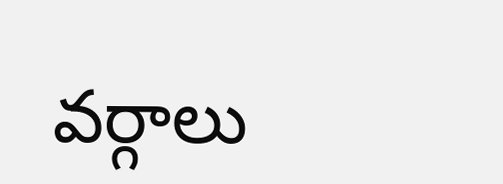వర్గాలు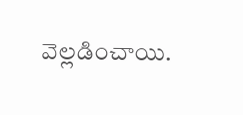వెల్లడించాయి.